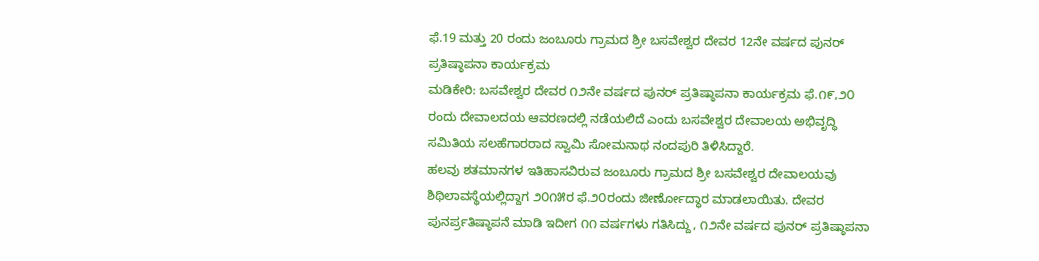ಫೆ.19 ಮತ್ತು 20 ರಂದು ಜಂಬೂರು ಗ್ರಾಮದ ಶ್ರೀ ಬಸವೇಶ್ವರ ದೇವರ 12ನೇ ವರ್ಷದ ಪುನರ್ ಪ್ರತಿಷ್ಠಾಪನಾ ಕಾರ್ಯಕ್ರಮ
ಮಡಿಕೇರಿ: ಬಸವೇಶ್ವರ ದೇವರ ೧೨ನೇ ವರ್ಷದ ಪುನರ್ ಪ್ರತಿಷ್ಠಾಪನಾ ಕಾರ್ಯಕ್ರಮ ಫೆ.೧೯,೨೦ ರಂದು ದೇವಾಲದಯ ಆವರಣದಲ್ಲಿ ನಡೆಯಲಿದೆ ಎಂದು ಬಸವೇಶ್ವರ ದೇವಾಲಯ ಅಭಿವೃದ್ಧಿ ಸಮಿತಿಯ ಸಲಹೆಗಾರರಾದ ಸ್ವಾಮಿ ಸೋಮನಾಥ ನಂದಪುರಿ ತಿಳಿಸಿದ್ದಾರೆ.
ಹಲವು ಶತಮಾನಗಳ ಇತಿಹಾಸವಿರುವ ಜಂಬೂರು ಗ್ರಾಮದ ಶ್ರೀ ಬಸವೇಶ್ವರ ದೇವಾಲಯವು ಶಿಥಿಲಾವಸ್ಥೆಯಲ್ಲಿದ್ದಾಗ ೨೦೧೫ರ ಫೆ.೨೦ರಂದು ಜೀರ್ಣೋದ್ಧಾರ ಮಾಡಲಾಯಿತು. ದೇವರ ಪುನರ್ಪ್ರತಿಷ್ಠಾಪನೆ ಮಾಡಿ ಇದೀಗ ೧೧ ವರ್ಷಗಳು ಗತಿಸಿದ್ದು, ೧೨ನೇ ವರ್ಷದ ಪುನರ್ ಪ್ರತಿಷ್ಠಾಪನಾ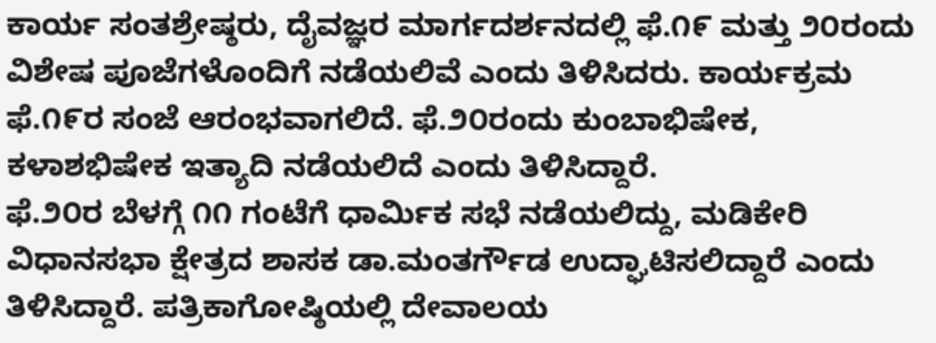ಕಾರ್ಯ ಸಂತಶ್ರೇಷ್ಠರು, ದೈವಜ್ಞರ ಮಾರ್ಗದರ್ಶನದಲ್ಲಿ ಫೆ.೧೯ ಮತ್ತು ೨೦ರಂದು ವಿಶೇಷ ಪೂಜೆಗಳೊಂದಿಗೆ ನಡೆಯಲಿವೆ ಎಂದು ತಿಳಿಸಿದರು. ಕಾರ್ಯಕ್ರಮ ಫೆ.೧೯ರ ಸಂಜೆ ಆರಂಭವಾಗಲಿದೆ. ಫೆ.೨೦ರಂದು ಕುಂಬಾಭಿಷೇಕ, ಕಳಾಶಭಿಷೇಕ ಇತ್ಯಾದಿ ನಡೆಯಲಿದೆ ಎಂದು ತಿಳಿಸಿದ್ದಾರೆ.
ಫೆ.೨೦ರ ಬೆಳಗ್ಗೆ ೧೧ ಗಂಟೆಗೆ ಧಾರ್ಮಿಕ ಸಭೆ ನಡೆಯಲಿದ್ದು, ಮಡಿಕೇರಿ ವಿಧಾನಸಭಾ ಕ್ಷೇತ್ರದ ಶಾಸಕ ಡಾ.ಮಂತರ್ಗೌಡ ಉದ್ಘಾಟಿಸಲಿದ್ದಾರೆ ಎಂದು ತಿಳಿಸಿದ್ದಾರೆ. ಪತ್ರಿಕಾಗೋಷ್ಠಿಯಲ್ಲಿ ದೇವಾಲಯ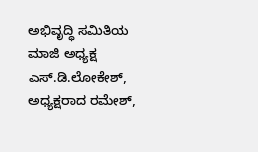ಅಭಿವೃದ್ಧಿ ಸಮಿತಿಯ ಮಾಜಿ ಅಧ್ಯಕ್ಷ ಎಸ್.ಡಿ.ಲೋಕೇಶ್, ಅಧ್ಯಕ್ಷರಾದ ರಮೇಶ್,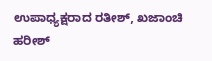ಉಪಾಧ್ಯಕ್ಷರಾದ ರತೀಶ್, ಖಜಾಂಚಿ ಹರೀಶ್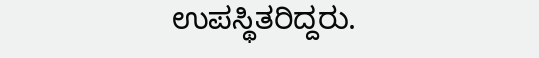ಉಪಸ್ಥಿತರಿದ್ದರು.